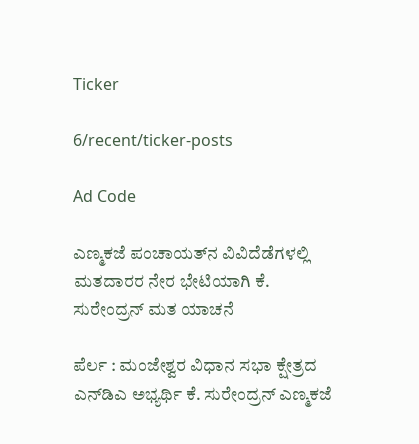Ticker

6/recent/ticker-posts

Ad Code

ಎಣ್ಮಕಜೆ ಪಂಚಾಯತ್‌ನ ವಿವಿದೆಡೆಗಳಲ್ಲಿ ಮತದಾರರ ನೇರ ಭೇಟಿಯಾಗಿ ಕೆ. ಸುರೇಂದ್ರನ್ ಮತ ಯಾಚನೆ

ಪೆರ್ಲ : ಮಂಜೇಶ್ವರ ವಿಧಾನ ಸಭಾ ಕ್ಷೇತ್ರದ ಎನ್‌ಡಿಎ ಅಭ್ಯರ್ಥಿ ಕೆ. ಸುರೇಂದ್ರನ್ ಎಣ್ಮಕಜೆ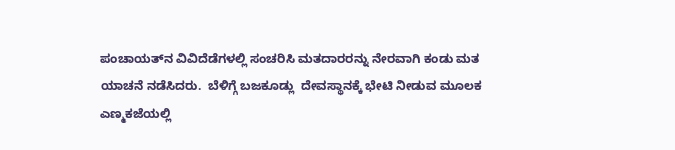ಪಂಚಾಯತ್‌ನ ವಿವಿದೆಡೆಗಳಲ್ಲಿ ಸಂಚರಿಸಿ ಮತದಾರರನ್ನು ನೇರವಾಗಿ ಕಂಡು ಮತ ಯಾಚನೆ ನಡೆಸಿದರು.  ಬೆಳಿಗ್ಗೆ ಬಜಕೂಡ್ಲು  ದೇವಸ್ಥಾನಕ್ಕೆ ಭೇಟಿ ನೀಡುವ ಮೂಲಕ ಎಣ್ಮಕಜೆಯಲ್ಲಿ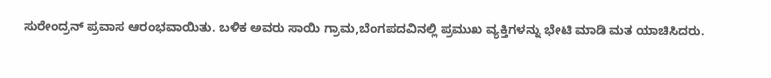ಸುರೇಂದ್ರನ್ ಪ್ರವಾಸ ಆರಂಭವಾಯಿತು. ಬಳಿಕ ಅವರು ಸಾಯಿ ಗ್ರಾಮ,ಬೆಂಗಪದವಿನಲ್ಲಿ ಪ್ರಮುಖ ವ್ಯಕ್ತಿಗಳನ್ನು ಭೇಟಿ ಮಾಡಿ ಮತ ಯಾಚಿಸಿದರು.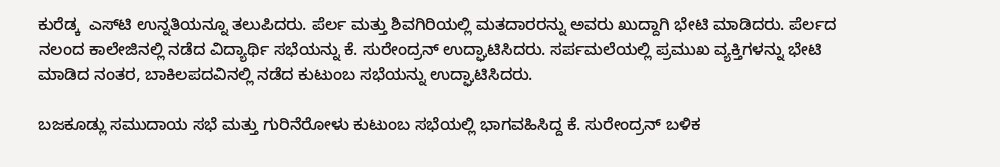ಕುರೆಡ್ಕ  ಎಸ್‌ಟಿ ಉನ್ನತಿಯನ್ನೂ ತಲುಪಿದರು. ಪೆರ್ಲ ಮತ್ತು ಶಿವಗಿರಿಯಲ್ಲಿ ಮತದಾರರನ್ನು ಅವರು ಖುದ್ದಾಗಿ ಭೇಟಿ ಮಾಡಿದರು. ಪೆರ್ಲದ ನಲಂದ ಕಾಲೇಜಿನಲ್ಲಿ ನಡೆದ ವಿದ್ಯಾರ್ಥಿ ಸಭೆಯನ್ನು ಕೆ. ಸುರೇಂದ್ರನ್ ಉದ್ಘಾಟಿಸಿದರು. ಸರ್ಪಮಲೆಯಲ್ಲಿ ಪ್ರಮುಖ ವ್ಯಕ್ತಿಗಳನ್ನು ಭೇಟಿ ಮಾಡಿದ ನಂತರ, ಬಾಕಿಲಪದವಿನಲ್ಲಿ ನಡೆದ ಕುಟುಂಬ ಸಭೆಯನ್ನು ಉದ್ಘಾಟಿಸಿದರು.

ಬಜಕೂಡ್ಲು ಸಮುದಾಯ ಸಭೆ ಮತ್ತು ಗುರಿನೆರೋಳು ಕುಟುಂಬ ಸಭೆಯಲ್ಲಿ ಭಾಗವಹಿಸಿದ್ದ ಕೆ. ಸುರೇಂದ್ರನ್ ಬಳಿಕ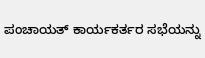ಪಂಚಾಯತ್ ಕಾರ್ಯಕರ್ತರ ಸಭೆಯನ್ನು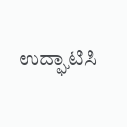ಉದ್ಘಾಟಿಸಿ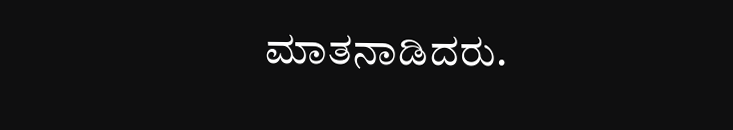ಮಾತನಾಡಿದರು.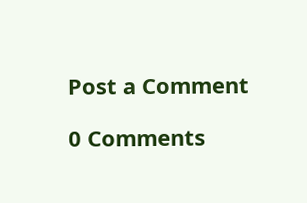Post a Comment

0 Comments